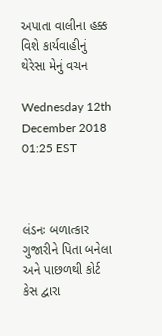અપાતા વાલીના હક્ક વિશે કાર્યવાહીનું થેરેસા મેનું વચન

Wednesday 12th December 2018 01:25 EST



લંડનઃ બળાત્કાર ગુજારીને પિતા બનેલા અને પાછળથી કોર્ટ કેસ દ્વારા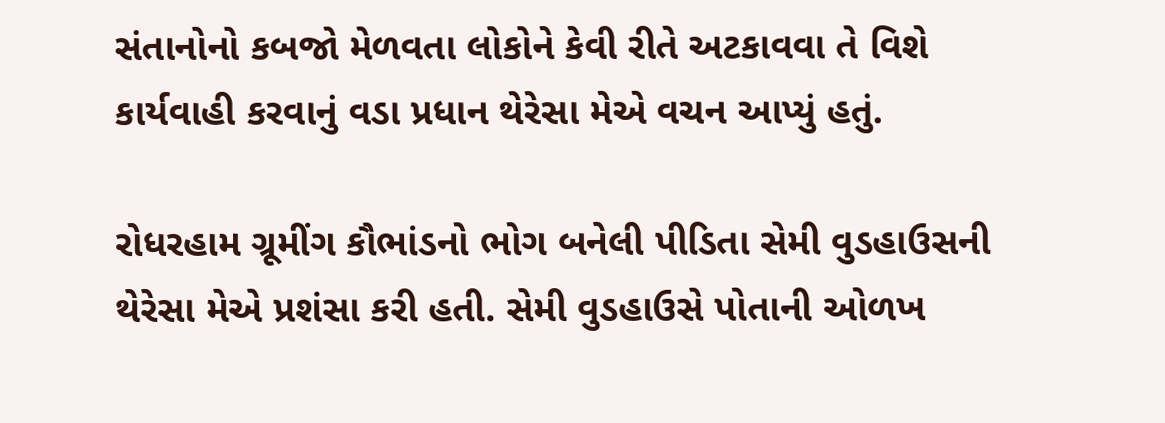સંતાનોનો કબજો મેળવતા લોકોને કેવી રીતે અટકાવવા તે વિશે કાર્યવાહી કરવાનું વડા પ્રધાન થેરેસા મેએ વચન આપ્યું હતું.

રોધરહામ ગ્રૂમીંગ કૌભાંડનો ભોગ બનેલી પીડિતા સેમી વુડહાઉસની થેરેસા મેએ પ્રશંસા કરી હતી. સેમી વુડહાઉસે પોતાની ઓળખ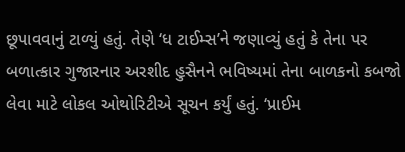છૂપાવવાનું ટાળ્યું હતું. તેણે ‘ધ ટાઈમ્સ’ને જણાવ્યું હતું કે તેના પર બળાત્કાર ગુજારનાર અરશીદ હુસૈનને ભવિષ્યમાં તેના બાળકનો કબજો લેવા માટે લોકલ ઓથોરિટીએ સૂચન કર્યું હતું. ‘પ્રાઈમ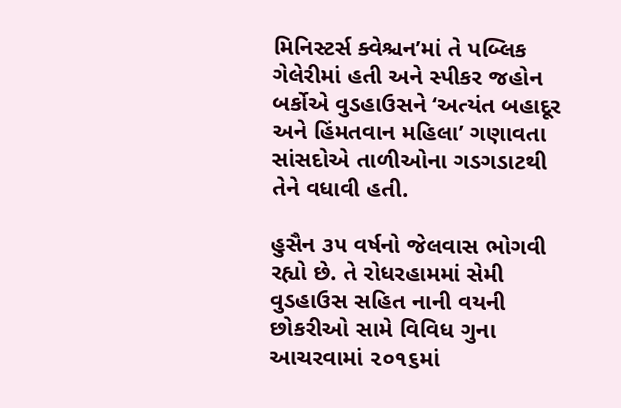મિનિસ્ટર્સ ક્વેશ્ચન’માં તે પબ્લિક ગેલેરીમાં હતી અને સ્પીકર જહોન બર્કોએ વુડહાઉસને ‘અત્યંત બહાદૂર અને હિંમતવાન મહિલા’ ગણાવતા સાંસદોએ તાળીઓના ગડગડાટથી તેને વધાવી હતી.

હુસૈન ૩૫ વર્ષનો જેલવાસ ભોગવી રહ્યો છે. તે રોધરહામમાં સેમી વુડહાઉસ સહિત નાની વયની છોકરીઓ સામે વિવિધ ગુના આચરવામાં ૨૦૧૬માં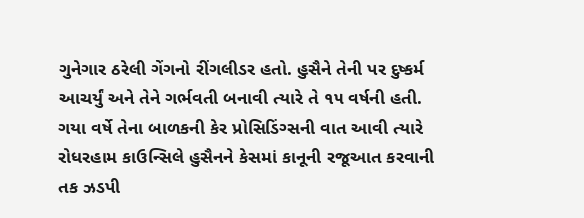ગુનેગાર ઠરેલી ગેંગનો રીંગલીડર હતો. હુસૈને તેની પર દુષ્કર્મ આચર્યું અને તેને ગર્ભવતી બનાવી ત્યારે તે ૧૫ વર્ષની હતી. ગયા વર્ષે તેના બાળકની કેર પ્રોસિડિંગ્સની વાત આવી ત્યારે રોધરહામ કાઉન્સિલે હુસૈનને કેસમાં કાનૂની રજૂઆત કરવાની તક ઝડપી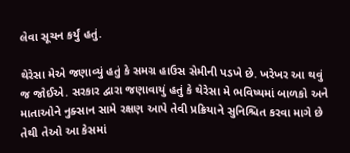લેવા સૂચન કર્યું હતું.

થેરેસા મેએ જણાવ્યું હતું કે સમગ્ર હાઉસ સેમીની પડખે છે. ખરેખર આ થવું જ જોઈએ. સરકાર દ્વારા જણાવાયું હતું કે થેરેસા મે ભવિષ્યમાં બાળકો અને માતાઓને નુક્સાન સામે રક્ષણ આપે તેવી પ્રક્રિયાને સુનિશ્ચિત કરવા માગે છે તેથી તેઓ આ કેસમાં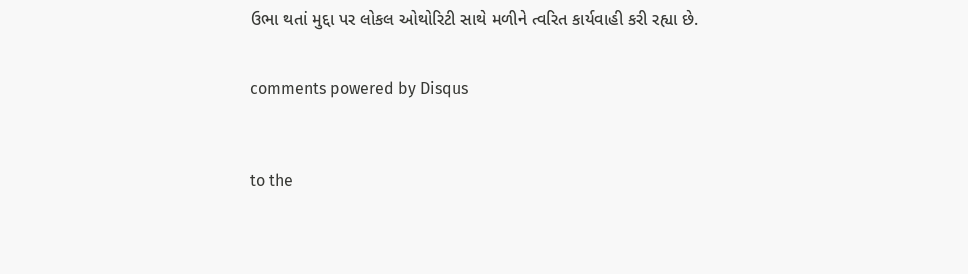ઉભા થતાં મુદ્દા પર લોકલ ઓથોરિટી સાથે મળીને ત્વરિત કાર્યવાહી કરી રહ્યા છે.


comments powered by Disqus



to the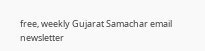free, weekly Gujarat Samachar email newsletter